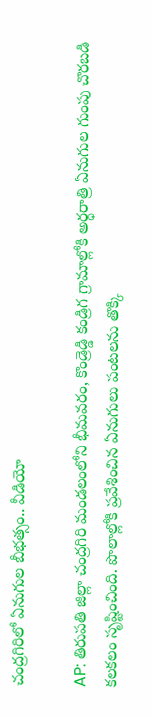చంద్రగిరిలో ఏనుగుల బీభత్సం.. వీడియో

AP: తిరుపతి జిల్లా చంద్రగిరి మండలంలోని భీమవరం, కొండ్రెడ్డి కండ్రిగ గ్రామాల్లోకి అర్ధరాత్రి ఏనుగుల గుంపు చొరబడి కలకలం సృష్టించింది. పొలాల్లోకి ప్రవేశించిన ఏనుగులు పంటలను తొక్కి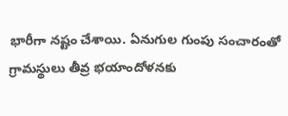భారీగా నష్టం చేశాయి. ఏనుగుల గుంపు సంచారంతో గ్రామస్థులు తీవ్ర భయాందోళనకు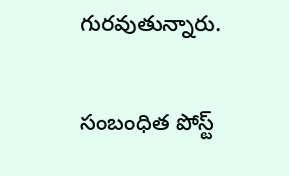గురవుతున్నారు.

సంబంధిత పోస్ట్